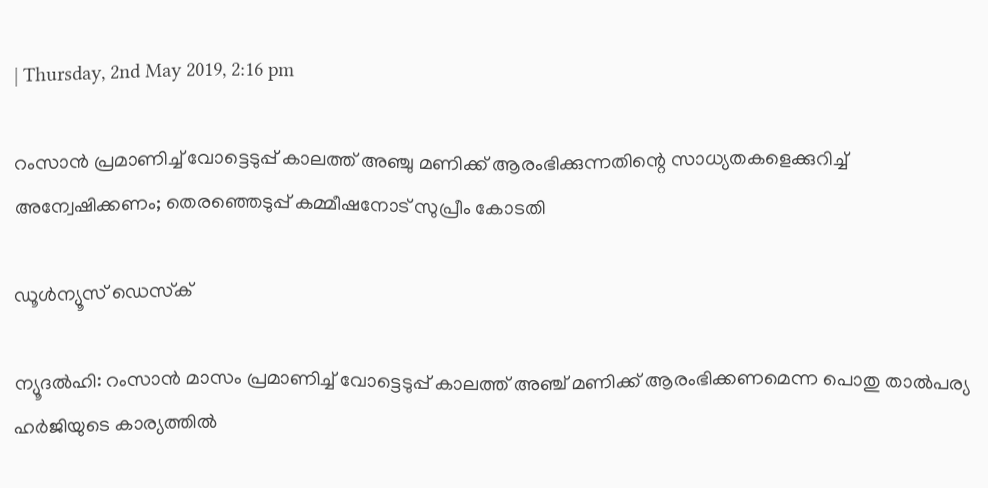| Thursday, 2nd May 2019, 2:16 pm

റംസാന്‍ പ്രമാണിച്ച് വോട്ടെടുപ്പ് കാലത്ത് അഞ്ചു മണിക്ക് ആരംഭിക്കുന്നതിന്റെ സാധ്യതകളെക്കുറിച്ച് അന്വേഷിക്കണം; തെരഞ്ഞെടുപ്പ് കമ്മീഷനോട് സുപ്രീം കോടതി

ഡൂള്‍ന്യൂസ് ഡെസ്‌ക്

ന്യൂദല്‍ഹി: റംസാന്‍ മാസം പ്രമാണിച്ച് വോട്ടെടുപ്പ് കാലത്ത് അഞ്ച് മണിക്ക് ആരംഭിക്കണമെന്ന പൊതു താല്‍പര്യ ഹര്‍ജിയുടെ കാര്യത്തില്‍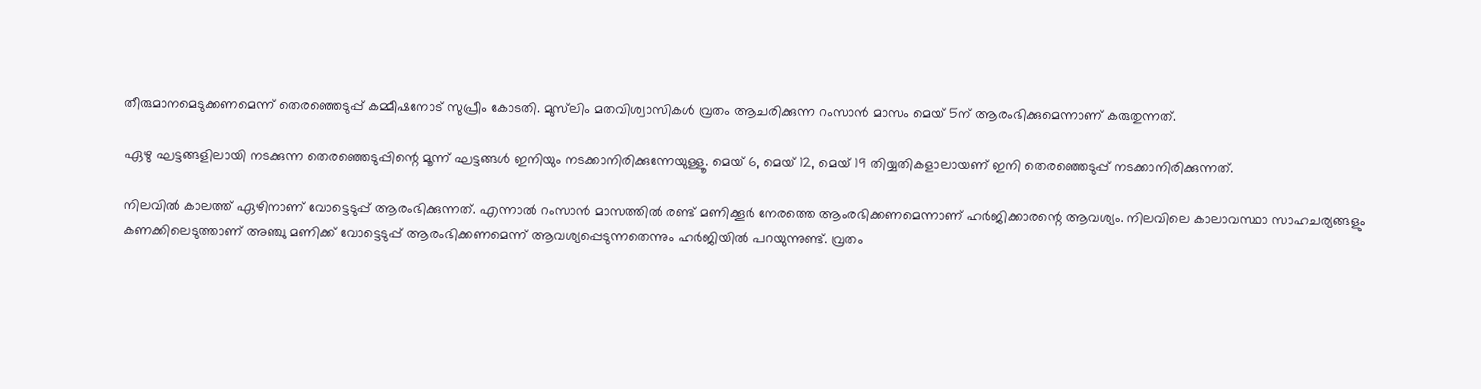തീരുമാനമെടുക്കണമെന്ന് തെരഞ്ഞെടുപ്പ് കമ്മീഷനോട് സുപ്രീം കോടതി. മുസ്‌ലിം മതവിശ്വാസികള്‍ വ്രതം ആചരിക്കുന്ന റംസാന്‍ മാസം മെയ് 5ന് ആരംഭിക്കുമെന്നാണ് കരുതുന്നത്.

ഏഴു ഘട്ടങ്ങളിലായി നടക്കുന്ന തെരഞ്ഞെടുപ്പിന്റെ മൂന്ന് ഘട്ടങ്ങള്‍ ഇനിയും നടക്കാനിരിക്കുന്നേയുള്ളൂ. മെയ് 6, മെയ് 12, മെയ് 19 തിയ്യതികളാലായണ് ഇനി തെരഞ്ഞെടുപ്പ് നടക്കാനിരിക്കുന്നത്.

നിലവില്‍ കാലത്ത് ഏഴിനാണ് വോട്ടെടുപ്പ് ആരംഭിക്കുന്നത്. എന്നാല്‍ റംസാന്‍ മാസത്തില്‍ രണ്ട് മണിക്കൂര്‍ നേരത്തെ ആംരഭിക്കണമെന്നാണ് ഹര്‍ജിക്കാരന്റെ ആവശ്യം. നിലവിലെ കാലാവസ്ഥാ സാഹചര്യങ്ങളും കണക്കിലെടുത്താണ് അഞ്ചു മണിക്ക് വോട്ടെടുപ്പ് ആരംഭിക്കണമെന്ന് ആവശ്യപ്പെടുന്നതെന്നും ഹര്‍ജിയില്‍ പറയുന്നുണ്ട്. വ്രതം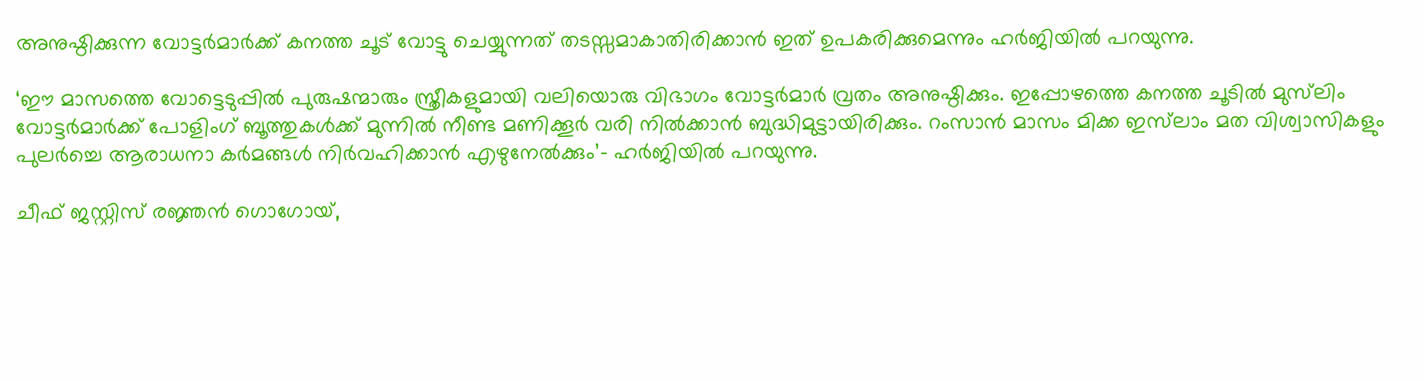അനുഷ്ഠിക്കുന്ന വോട്ടര്‍മാര്‍ക്ക് കനത്ത ചൂട് വോട്ടു ചെയ്യുന്നത് തടസ്സമാകാതിരിക്കാന്‍ ഇത് ഉപകരിക്കുമെന്നും ഹര്‍ജിയില്‍ പറയുന്നു.

‘ഈ മാസത്തെ വോട്ടെടുപ്പില്‍ പുരുഷന്മാരും സ്ത്രീകളുമായി വലിയൊരു വിഭാഗം വോട്ടര്‍മാര്‍ വ്രതം അനുഷ്ഠിക്കും. ഇപ്പോഴത്തെ കനത്ത ചൂടില്‍ മുസ്‌ലിം വോട്ടര്‍മാര്‍ക്ക് പോളിംഗ് ബൂത്തുകള്‍ക്ക് മുന്നില്‍ നീണ്ട മണിക്കൂര്‍ വരി നില്‍ക്കാന്‍ ബുദ്ധിമുട്ടായിരിക്കും. റംസാന്‍ മാസം മിക്ക ഇസ്‌ലാം മത വിശ്വാസികളും പുലര്‍ച്ചെ ആരാധനാ കര്‍മങ്ങള്‍ നിര്‍വഹിക്കാന്‍ എഴുനേല്‍ക്കും’- ഹര്‍ജിയില്‍ പറയുന്നു.

ചീഫ് ജസ്റ്റിസ് രജ്ഞന്‍ ഗൊഗോയ്,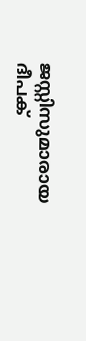ജസ്റ്റിസുമാരായ ദീപക്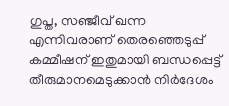ഗുപ്ത, സഞ്ജീവ് ഖന്ന എന്നിവരാണ് തെരഞ്ഞെടുപ്പ് കമ്മീഷന് ഇതുമായി ബന്ധപ്പെട്ട് തീരുമാനമെടുക്കാന്‍ നിര്‍ദേശം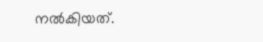നല്‍കിയത്.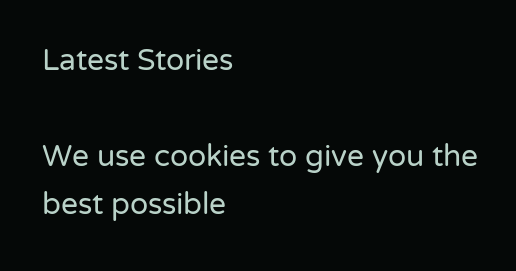Latest Stories

We use cookies to give you the best possible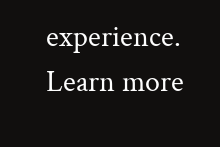experience. Learn more